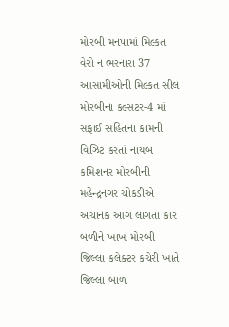મોરબી મનપામાં મિલ્કત વેરો ન ભરનારા 37 આસામીઓની મિલ્કત સીલ મોરબીના કલ્સટર-4 માં સફાઈ સહિતના કામની વિઝિટ કરતાં નાયબ કમિશનર મોરબીની મહેન્દ્રનગર ચોકડીએ અચાનક આગ લાગતા કાર બળીને ખાખ મોરબી જિલ્લા કલેક્ટર કચેરી ખાતે જિલ્લા બાળ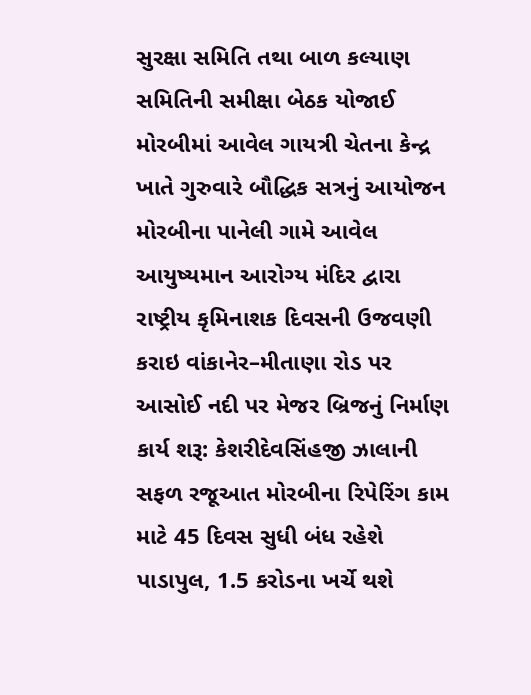સુરક્ષા સમિતિ તથા બાળ કલ્યાણ સમિતિની સમીક્ષા બેઠક યોજાઈ મોરબીમાં આવેલ ગાયત્રી ચેતના કેન્દ્ર ખાતે ગુરુવારે બૌદ્ધિક સત્રનું આયોજન મોરબીના પાનેલી ગામે આવેલ આયુષ્યમાન આરોગ્ય મંદિર દ્વારા રાષ્ટ્રીય કૃમિનાશક દિવસની ઉજવણી કરાઇ વાંકાનેર–મીતાણા રોડ પર આસોઈ નદી પર મેજર બ્રિજનું નિર્માણ કાર્ય શરૂ: કેશરીદેવસિંહજી ઝાલાની સફળ રજૂઆત મોરબીના રિપેરિંગ કામ માટે 45 દિવસ સુધી બંધ રહેશે પાડાપુલ, 1.5 કરોડના ખર્ચે થશે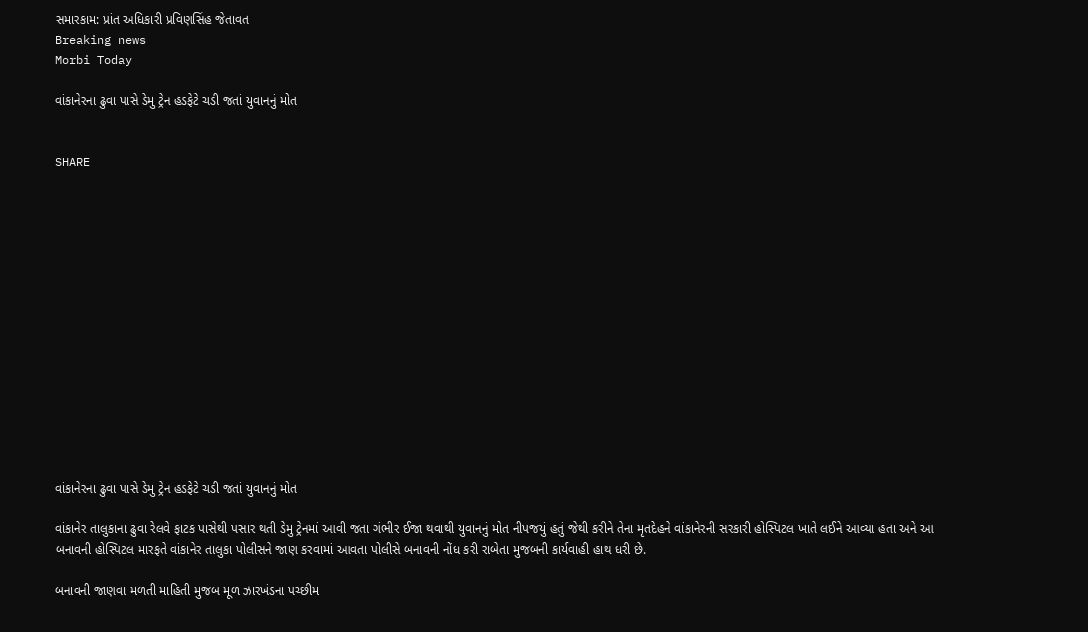સમારકામ: પ્રાંત અધિકારી પ્રવિણસિંહ જેતાવત
Breaking news
Morbi Today

વાંકાનેરના ઢુવા પાસે ડેમુ ટ્રેન હડફેટે ચડી જતાં યુવાનનું મોત


SHARE















વાંકાનેરના ઢુવા પાસે ડેમુ ટ્રેન હડફેટે ચડી જતાં યુવાનનું મોત

વાંકાનેર તાલુકાના ઢુવા રેલવે ફાટક પાસેથી પસાર થતી ડેમુ ટ્રેનમાં આવી જતા ગંભીર ઈજા થવાથી યુવાનનું મોત નીપજયું હતું જેથી કરીને તેના મૃતદેહને વાંકાનેરની સરકારી હોસ્પિટલ ખાતે લઈને આવ્યા હતા અને આ બનાવની હોસ્પિટલ મારફતે વાંકાનેર તાલુકા પોલીસને જાણ કરવામાં આવતા પોલીસે બનાવની નોંધ કરી રાબેતા મુજબની કાર્યવાહી હાથ ધરી છે.

બનાવની જાણવા મળતી માહિતી મુજબ મૂળ ઝારખંડના પચ્છીમ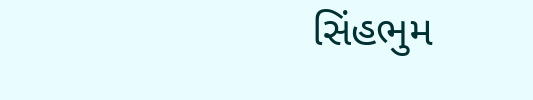સિંહભુમ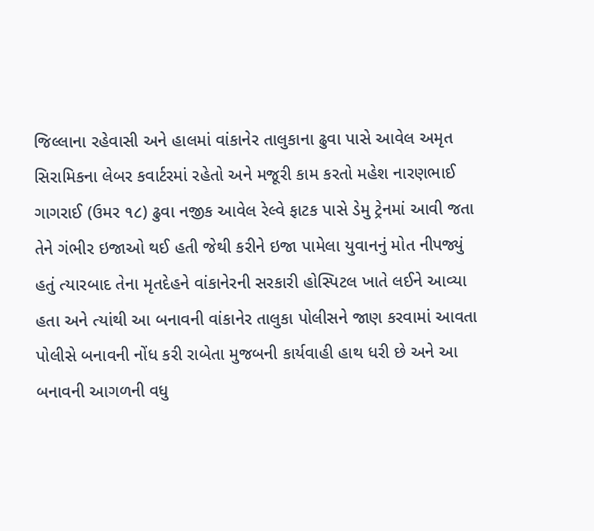જિલ્લાના રહેવાસી અને હાલમાં વાંકાનેર તાલુકાના ઢુવા પાસે આવેલ અમૃત સિરામિકના લેબર કવાર્ટરમાં રહેતો અને મજૂરી કામ કરતો મહેશ નારણભાઈ ગાગરાઈ (ઉમર ૧૮) ઢુવા નજીક આવેલ રેલ્વે ફાટક પાસે ડેમુ ટ્રેનમાં આવી જતા તેને ગંભીર ઇજાઓ થઈ હતી જેથી કરીને ઇજા પામેલા યુવાનનું મોત નીપજ્યું હતું ત્યારબાદ તેના મૃતદેહને વાંકાનેરની સરકારી હોસ્પિટલ ખાતે લઈને આવ્યા હતા અને ત્યાંથી આ બનાવની વાંકાનેર તાલુકા પોલીસને જાણ કરવામાં આવતા પોલીસે બનાવની નોંધ કરી રાબેતા મુજબની કાર્યવાહી હાથ ધરી છે અને આ બનાવની આગળની વધુ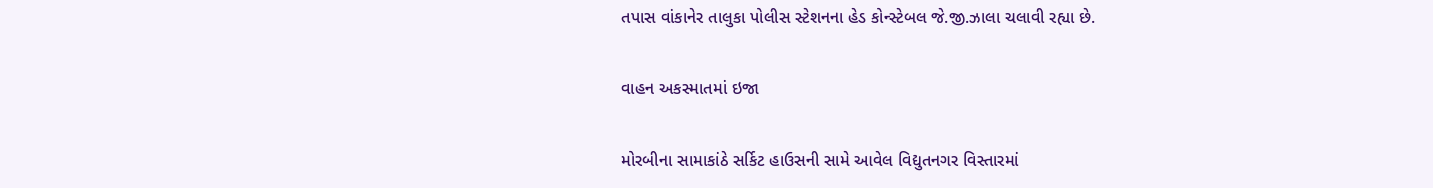તપાસ વાંકાનેર તાલુકા પોલીસ સ્ટેશનના હેડ કોન્સ્ટેબલ જે.જી.ઝાલા ચલાવી રહ્યા છે.

વાહન અકસ્માતમાં ઇજા

મોરબીના સામાકાંઠે સર્કિટ હાઉસની સામે આવેલ વિદ્યુતનગર વિસ્તારમાં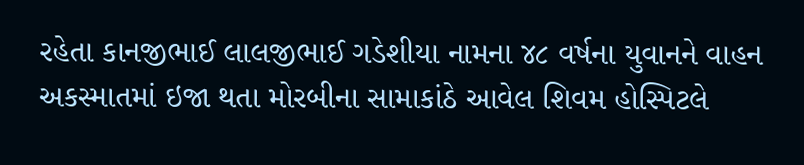રહેતા કાનજીભાઈ લાલજીભાઈ ગડેશીયા નામના ૪૮ વર્ષના યુવાનને વાહન અકસ્માતમાં ઇજા થતા મોરબીના સામાકાંઠે આવેલ શિવમ હોસ્પિટલે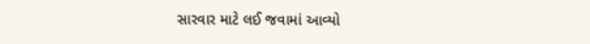સારવાર માટે લઈ જવામાં આવ્યો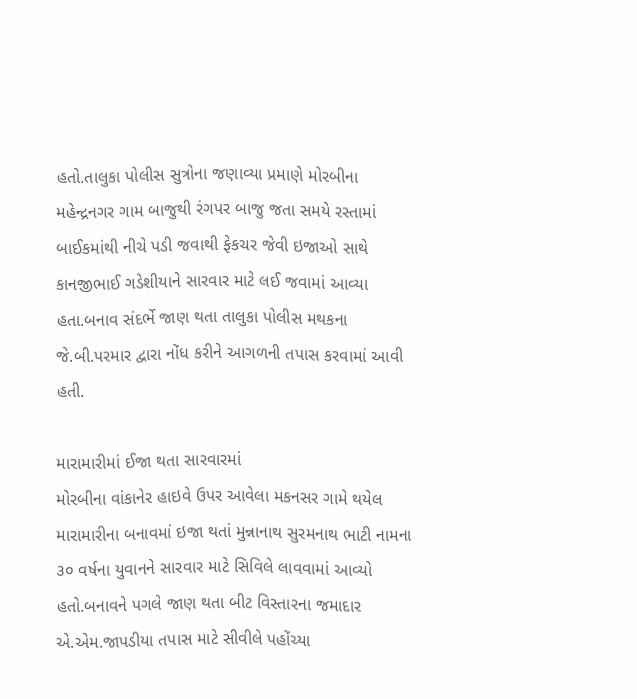હતો.તાલુકા પોલીસ સુત્રોના જણાવ્યા પ્રમાણે મોરબીના મહેન્દ્રનગર ગામ બાજુથી રંગપર બાજુ જતા સમયે રસ્તામાં બાઈકમાંથી નીચે પડી જવાથી ફેકચર જેવી ઇજાઓ સાથે કાનજીભાઈ ગડેશીયાને સારવાર માટે લઈ જવામાં આવ્યા હતા.બનાવ સંદર્ભે જાણ થતા તાલુકા પોલીસ મથકના જે.બી.પરમાર દ્વારા નોંધ કરીને આગળની તપાસ કરવામાં આવી હતી.

મારામારીમાં ઈજા થતા સારવારમાં
મોરબીના વાંકાનેર હાઇવે ઉપર આવેલા મકનસર ગામે થયેલ મારામારીના બનાવમાં ઇજા થતાં મુન્નાનાથ સુરમનાથ ભાટી નામના ૩૦ વર્ષના યુવાનને સારવાર માટે સિવિલે લાવવામાં આવ્યો હતો.બનાવને પગલે જાણ થતા બીટ વિસ્તારના જમાદાર એ.એમ.જાપડીયા તપાસ માટે સીવીલે પહોંચ્યા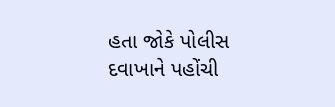હતા જોકે પોલીસ દવાખાને પહોંચી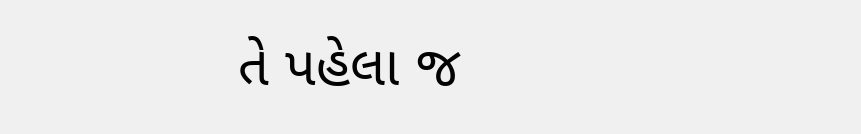તે પહેલા જ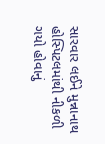સારવાર લઈને મુન્નાનાથ હોસ્પિટલમાંથી નીકળી ગયો હોવાનું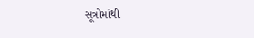સૂત્રોમાંથી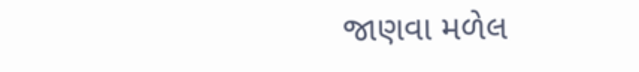જાણવા મળેલ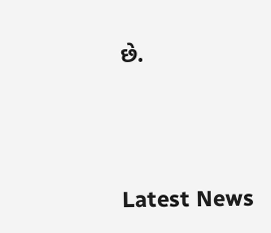છે.





Latest News